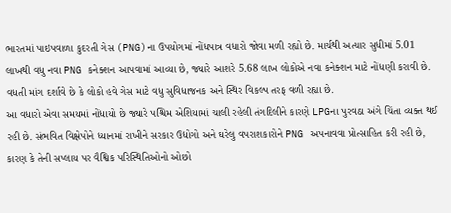ભારતમાં પાઇપવાળા કુદરતી ગેસ (PNG)ના ઉપયોગમાં નોંધપાત્ર વધારો જોવા મળી રહ્યો છે. માર્ચથી અત્યાર સુધીમાં 5.01 લાખથી વધુ નવા PNG કનેક્શન આપવામાં આવ્યા છે, જ્યારે આશરે 5.68 લાખ લોકોએ નવા કનેક્શન માટે નોંધણી કરાવી છે. વધતી માંગ દર્શાવે છે કે લોકો હવે ગેસ માટે વધુ સુવિધાજનક અને સ્થિર વિકલ્પ તરફ વળી રહ્યા છે.
આ વધારો એવા સમયમાં નોંધાયો છે જ્યારે પશ્ચિમ એશિયામાં ચાલી રહેલી તંગદિલીને કારણે LPGના પુરવઠા અંગે ચિંતા વ્યક્ત થઈ રહી છે. સંભવિત વિક્ષેપોને ધ્યાનમાં રાખીને સરકાર ઉદ્યોગો અને ઘરેલુ વપરાશકારોને PNG અપનાવવા પ્રોત્સાહિત કરી રહી છે, કારણ કે તેની સપ્લાય પર વૈશ્વિક પરિસ્થિતિઓનો ઓછો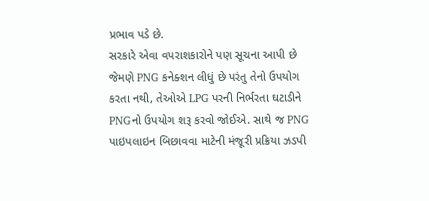પ્રભાવ પડે છે.
સરકારે એવા વપરાશકારોને પણ સૂચના આપી છે જેમણે PNG કનેક્શન લીધું છે પરંતુ તેનો ઉપયોગ કરતા નથી, તેઓએ LPG પરની નિર્ભરતા ઘટાડીને PNGનો ઉપયોગ શરૂ કરવો જોઈએ. સાથે જ PNG પાઇપલાઇન બિછાવવા માટેની મંજૂરી પ્રક્રિયા ઝડપી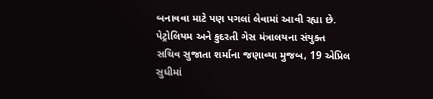બનાવવા માટે પણ પગલાં લેવામાં આવી રહ્યા છે.
પેટ્રોલિયમ અને કુદરતી ગેસ મંત્રાલયના સંયુક્ત સચિવ સુજાતા શર્માના જણાવ્યા મુજબ, 19 એપ્રિલ સુધીમાં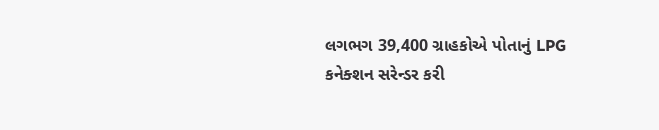લગભગ 39,400 ગ્રાહકોએ પોતાનું LPG કનેક્શન સરેન્ડર કરી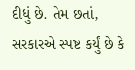દીધું છે. તેમ છતાં, સરકારએ સ્પષ્ટ કર્યું છે કે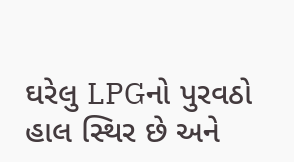ઘરેલુ LPGનો પુરવઠો હાલ સ્થિર છે અને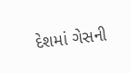દેશમાં ગેસની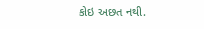કોઇ અછત નથી.